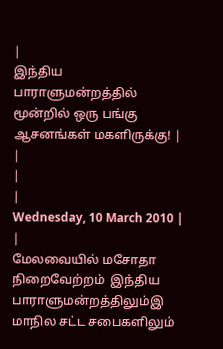|
இந்திய பாராளுமன்றத்தில் மூன்றில் ஒரு பங்கு ஆசனங்கள் மகளிருக்கு! |
|
|
|
Wednesday, 10 March 2010 |
|
மேலவையில் மசோதா நிறைவேற்றம்  இந்திய பாராளுமன்றத்திலும்இ மாநில சட்ட சபைகளிலும்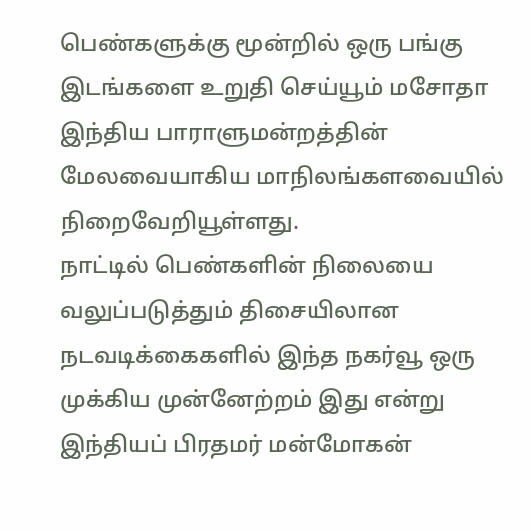பெண்களுக்கு மூன்றில் ஒரு பங்கு இடங்களை உறுதி செய்யூம் மசோதா இந்திய பாராளுமன்றத்தின் மேலவையாகிய மாநிலங்களவையில் நிறைவேறியூள்ளது.
நாட்டில் பெண்களின் நிலையை வலுப்படுத்தும் திசையிலான நடவடிக்கைகளில் இந்த நகர்வூ ஒரு முக்கிய முன்னேற்றம் இது என்று இந்தியப் பிரதமர் மன்மோகன்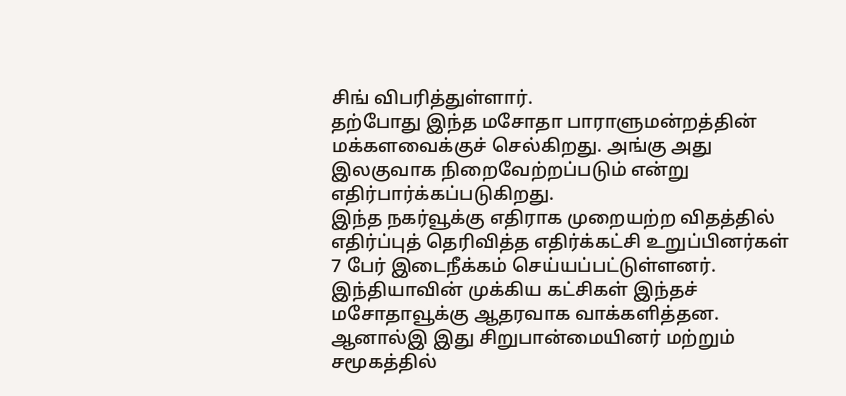சிங் விபரித்துள்ளார்.
தற்போது இந்த மசோதா பாராளுமன்றத்தின் மக்களவைக்குச் செல்கிறது. அங்கு அது இலகுவாக நிறைவேற்றப்படும் என்று எதிர்பார்க்கப்படுகிறது.
இந்த நகர்வூக்கு எதிராக முறையற்ற விதத்தில் எதிர்ப்புத் தெரிவித்த எதிர்க்கட்சி உறுப்பினர்கள் 7 பேர் இடைநீக்கம் செய்யப்பட்டுள்ளனர்.
இந்தியாவின் முக்கிய கட்சிகள் இந்தச் மசோதாவூக்கு ஆதரவாக வாக்களித்தன. ஆனால்இ இது சிறுபான்மையினர் மற்றும் சமூகத்தில்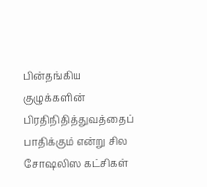பின்தங்கிய குழுக்களின் பிரதிநிதித்துவத்தைப் பாதிக்கும் என்று சில சோஷலிஸ கட்சிகள்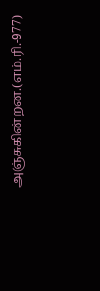அஞ்சுகின்றன.(எம்.ரி.-977)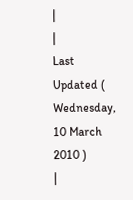|
|
Last Updated ( Wednesday, 10 March 2010 )
|